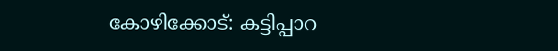കോഴിക്കോട്: കട്ടിപ്പാറ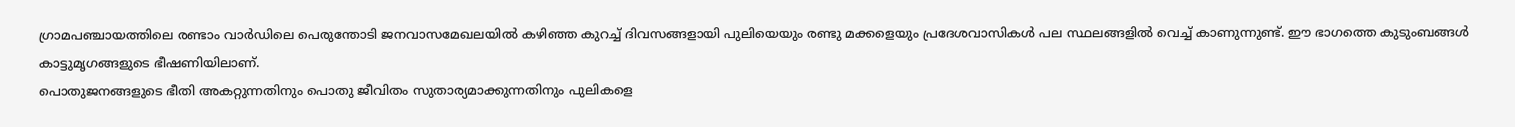ഗ്രാമപഞ്ചായത്തിലെ രണ്ടാം വാർഡിലെ പെരുന്തോടി ജനവാസമേഖലയിൽ കഴിഞ്ഞ കുറച്ച് ദിവസങ്ങളായി പുലിയെയും രണ്ടു മക്കളെയും പ്രദേശവാസികൾ പല സ്ഥലങ്ങളിൽ വെച്ച് കാണുന്നുണ്ട്. ഈ ഭാഗത്തെ കുടുംബങ്ങൾ കാട്ടുമൃഗങ്ങളുടെ ഭീഷണിയിലാണ്.
പൊതുജനങ്ങളുടെ ഭീതി അകറ്റുന്നതിനും പൊതു ജീവിതം സുതാര്യമാക്കുന്നതിനും പുലികളെ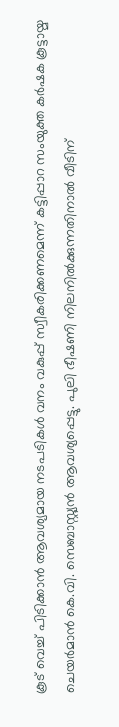കൂട് വെച്ച് പിടിക്കാൻ ആവശ്യമായ നടപടികൾ വനം വകുപ്പ് സ്വീകരിക്കണമെന്ന് കട്ടിപ്പാറ സംയുക്ത കർഷക കൂട്ടായ്മ ചെയർമാൻ കെ.വി. സെബാസ്റ്റ്യൻ ആവശ്യപ്പെട്ടു. പുലി ഭീഷണി നിലനിൽക്കുന്നതിനാൽ വീടിന്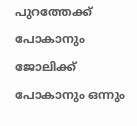പുറത്തേക്ക് പോകാനും ജോലിക്ക് പോകാനും ഒന്നും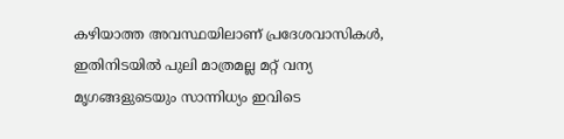കഴിയാത്ത അവസ്ഥയിലാണ് പ്രദേശവാസികൾ, ഇതിനിടയിൽ പുലി മാത്രമല്ല മറ്റ് വന്യ മൃഗങ്ങളുടെയും സാന്നിധ്യം ഇവിടെ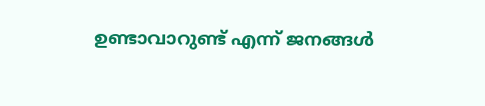ഉണ്ടാവാറുണ്ട് എന്ന് ജനങ്ങൾ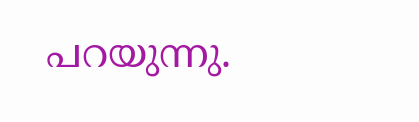പറയുന്നു.